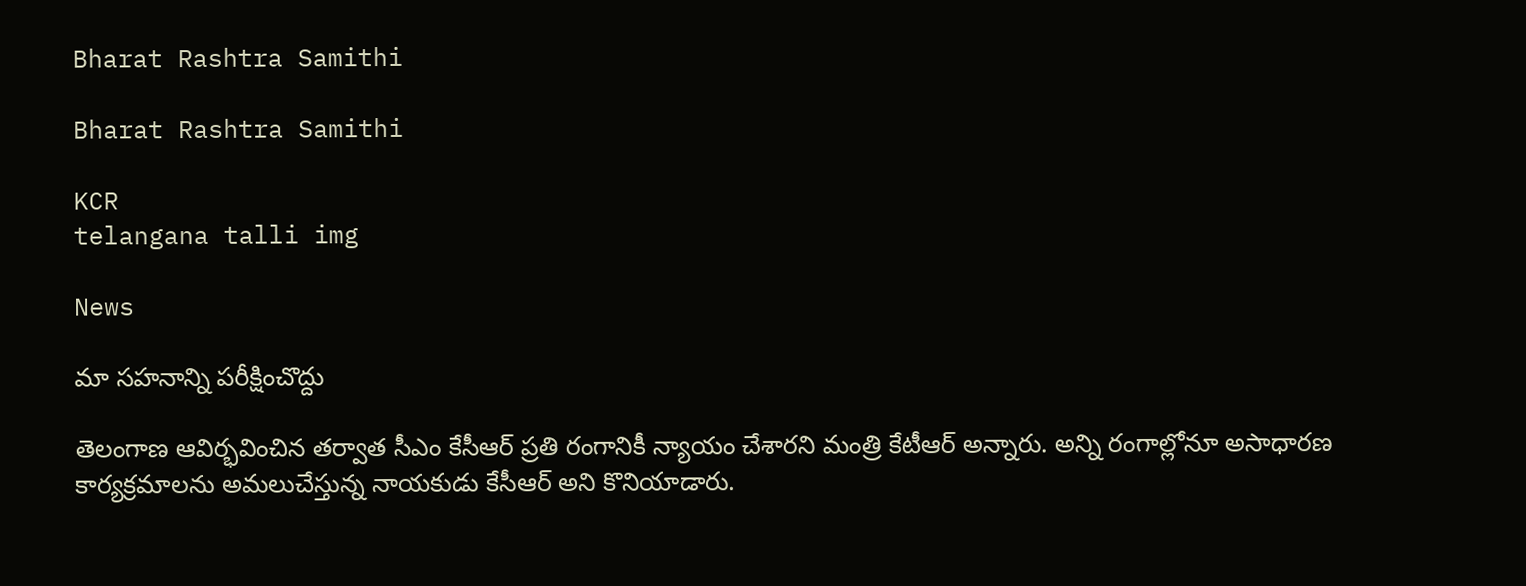Bharat Rashtra Samithi

Bharat Rashtra Samithi

KCR
telangana talli img

News

మా సహనాన్ని పరీక్షించొద్దు

తెలంగాణ ఆవిర్భవించిన తర్వాత సీఎం కేసీఆర్ ప్రతి రంగానికీ న్యాయం చేశారని మంత్రి కేటీఆర్ అన్నారు. అన్ని రంగాల్లోనూ అసాధారణ కార్యక్రమాలను అమలుచేస్తున్న నాయకుడు కేసీఆర్‌ అని కొనియాడారు.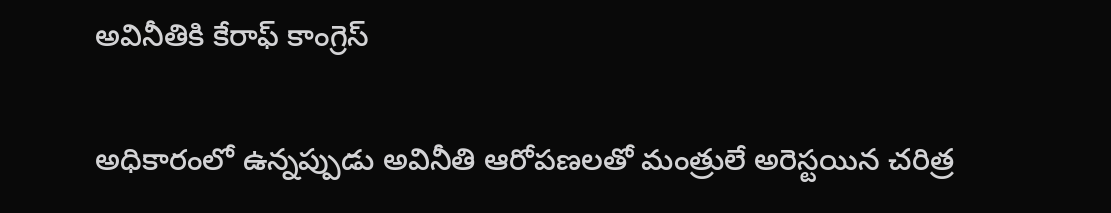అవినీతికి కేరాఫ్‌ కాంగ్రెస్‌

అధికారంలో ఉన్నప్పుడు అవినీతి ఆరోపణలతో మంత్రులే అరెస్టయిన చరిత్ర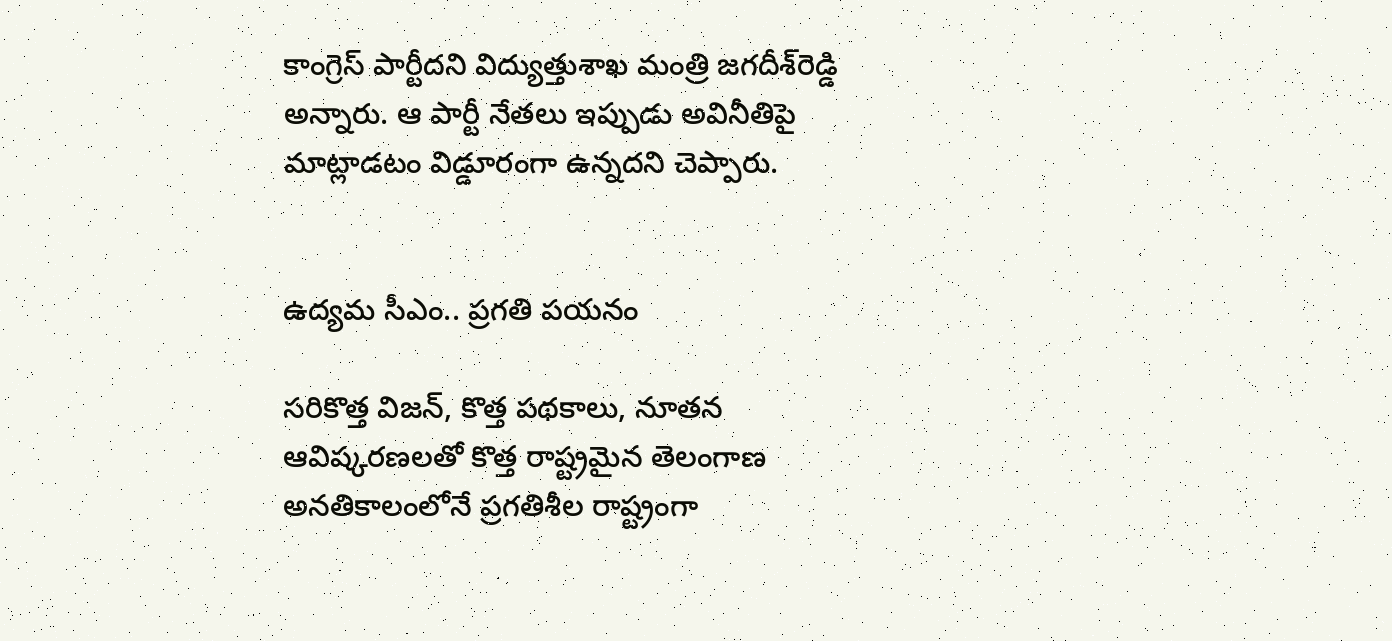కాంగ్రెస్‌ పార్టీదని విద్యుత్తుశాఖ మంత్రి జగదీశ్‌రెడ్డి అన్నారు. ఆ పార్టీ నేతలు ఇప్పుడు అవినీతిపై మాట్లాడటం విడ్డూరంగా ఉన్నదని చెప్పారు.


ఉద్యమ సీఎం.. ప్రగతి పయనం

సరికొత్త విజన్‌, కొత్త పథకాలు, నూతన ఆవిష్కరణలతో కొత్త రాష్ట్రమైన తెలంగాణ అనతికాలంలోనే ప్రగతిశీల రాష్ట్రంగా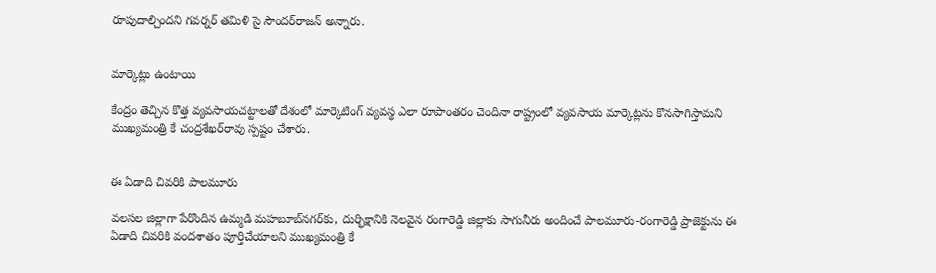రూపుదాల్చిందని గవర్నర్‌ తమిళి సై సౌందర్‌రాజన్‌ అన్నారు.


మార్కెట్లు ఉంటాయి

కేంద్రం తెచ్చిన కొత్త వ్యవసాయచట్టాలతో దేశంలో మార్కెటింగ్‌ వ్యవస్థ ఎలా రూపాంతరం చెందినా రాష్ట్రంలో వ్యవసాయ మార్కెట్లను కొనసాగిస్తామని ముఖ్యమంత్రి కే చంద్రశేఖర్‌రావు స్పష్టం చేశారు.


ఈ ఏడాది చివరికి పాలమూరు

వలసల జిల్లాగా పేరొందిన ఉమ్మడి మహబూబ్‌నగర్‌కు, దుర్భిక్షానికి నెలవైన రంగారెడ్డి జిల్లాకు సాగునీరు అందించే పాలమూరు-రంగారెడ్డి ప్రాజెక్టును ఈ ఏడాది చివరికి వందశాతం పూర్తిచేయాలని ముఖ్యమంత్రి కే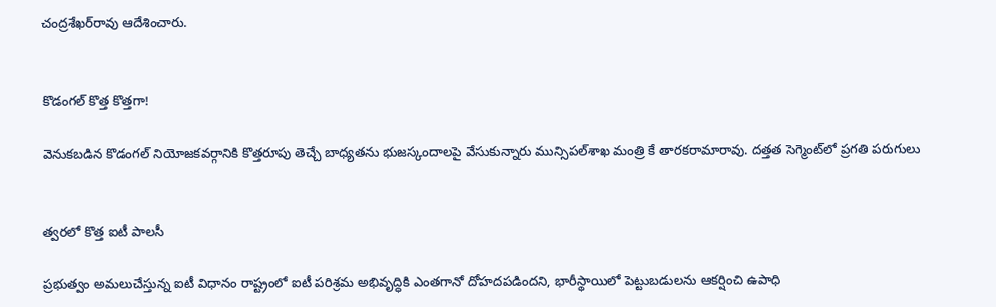చంద్రశేఖర్‌రావు ఆదేశించారు.


కొడంగల్‌ కొత్త కొత్తగా!

వెనుకబడిన కొడంగల్‌ నియోజకవర్గానికి కొత్తరూపు తెచ్చే బాధ్యతను భుజస్కందాలపై వేసుకున్నారు మున్సిపల్‌శాఖ మంత్రి కే తారకరామారావు. దత్తత సెగ్మెంట్‌లో ప్రగతి పరుగులు


త్వరలో కొత్త ఐటీ పాలసీ

ప్రభుత్వం అమలుచేస్తున్న ఐటీ విధానం రాష్ట్రంలో ఐటీ పరిశ్రమ అభివృద్ధికి ఎంతగానో దోహదపడిందని, భారీస్థాయిలో పెట్టుబడులను ఆకర్షించి ఉపాధి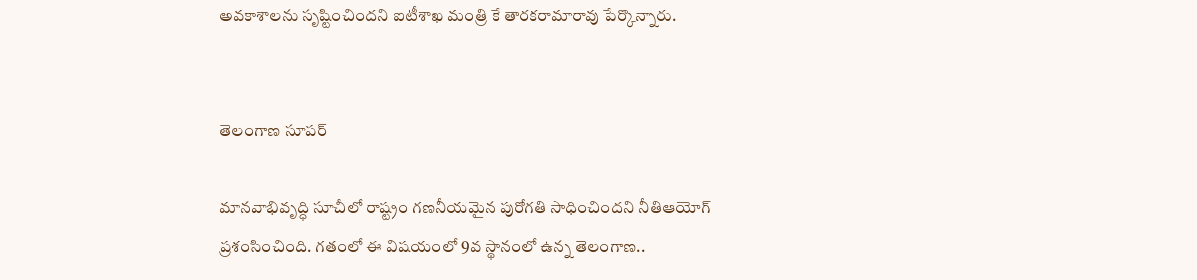అవకాశాలను సృష్టించిందని ఐటీశాఖ మంత్రి కే తారకరామారావు పేర్కొన్నారు.


తెలంగాణ సూపర్‌

మానవాభివృద్ధి సూచీలో రాష్ట్రం గణనీయమైన పురోగతి సాధించిందని నీతిఆయోగ్‌ ప్రశంసించింది. గతంలో ఈ విషయంలో 9వ స్థానంలో ఉన్న తెలంగాణ..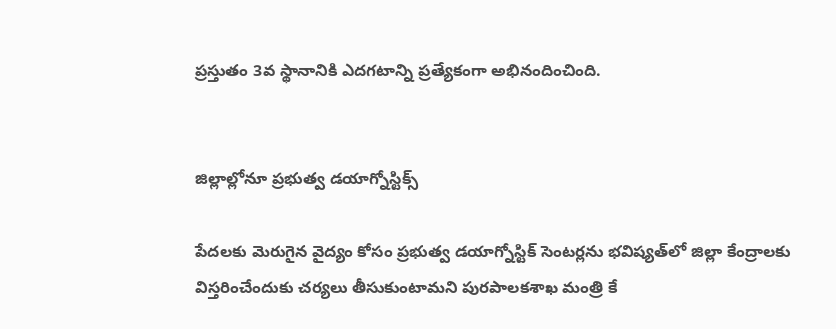ప్రస్తుతం 3వ స్థానానికి ఎదగటాన్ని ప్రత్యేకంగా అభినందించింది.


జిల్లాల్లోనూ ప్రభుత్వ డయాగ్నోస్టిక్స్‌

పేదలకు మెరుగైన వైద్యం కోసం ప్రభుత్వ డయాగ్నోస్టిక్‌ సెంటర్లను భవిష్యత్‌లో జిల్లా కేంద్రాలకు విస్తరించేందుకు చర్యలు తీసుకుంటామని పురపాలకశాఖ మంత్రి కే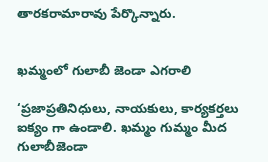తారకరామారావు పేర్కొన్నారు.


ఖమ్మంలో గులాబీ జెండా ఎగరాలి

‘ప్రజాప్రతినిధులు, నాయకులు, కార్యకర్తలు ఐక్యం గా ఉండాలి. ఖమ్మం గుమ్మం మీద గులాబీజెండా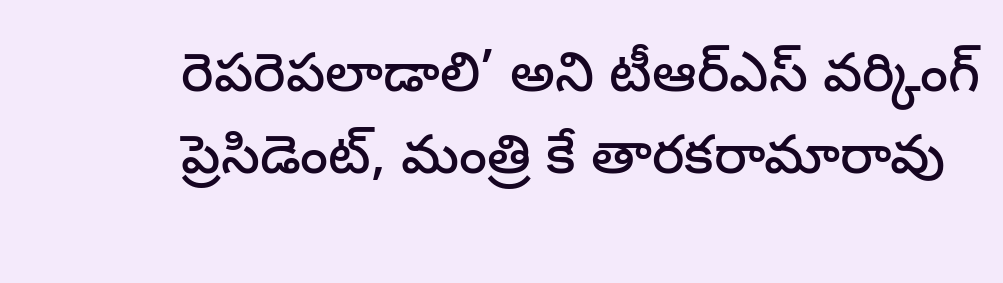రెపరెపలాడాలి’ అని టీఆర్‌ఎస్‌ వర్కింగ్‌ ప్రెసిడెంట్‌, మంత్రి కే తారకరామారావు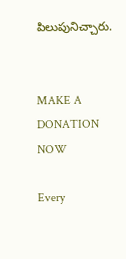పిలుపునిచ్చారు.


MAKE A DONATION NOW

Every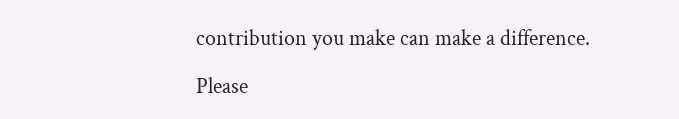contribution you make can make a difference.

Please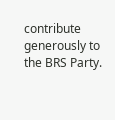contribute generously to the BRS Party.